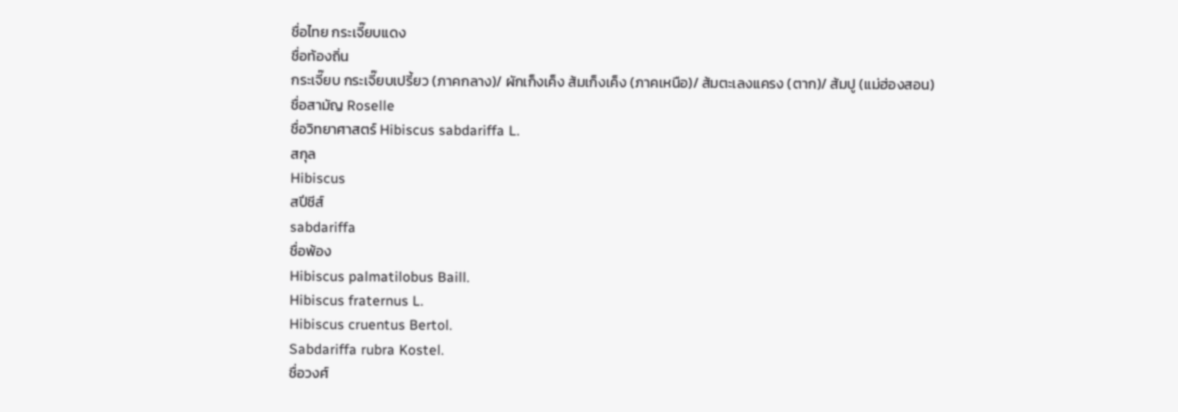ชื่อไทย กระเจี๊ยบแดง
ชื่อท้องถิ่น
กระเจี๊ยบ กระเจี๊ยบเปรี้ยว (ภาคกลาง)/ ผักเก็งเค็ง ส้มเก็งเค็ง (ภาคเหนือ)/ ส้มตะเลงแครง (ตาก)/ ส้มปู (แม่ฮ่องสอน)
ชื่อสามัญ Roselle
ชื่อวิทยาศาสตร์ Hibiscus sabdariffa L.
สกุล
Hibiscus
สปีชีส์
sabdariffa
ชื่อพ้อง
Hibiscus palmatilobus Baill.
Hibiscus fraternus L.
Hibiscus cruentus Bertol.
Sabdariffa rubra Kostel.
ชื่อวงศ์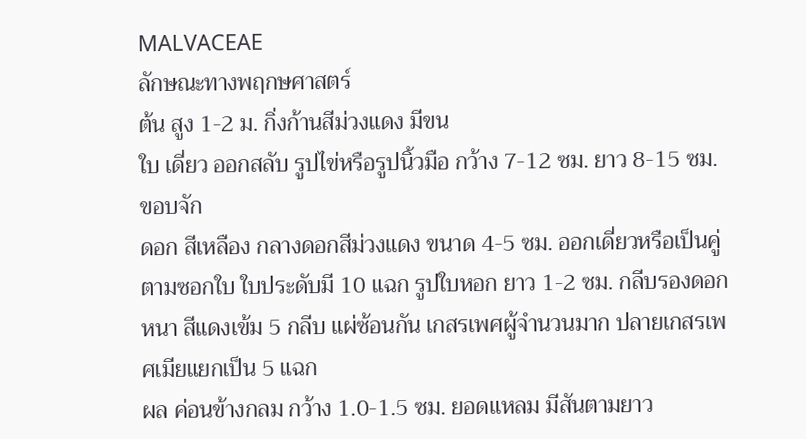MALVACEAE
ลักษณะทางพฤกษศาสตร์
ต้น สูง 1-2 ม. กิ่งก้านสีม่วงแดง มีขน
ใบ เดี่ยว ออกสลับ รูปไข่หรือรูปนิ้วมือ กว้าง 7-12 ซม. ยาว 8-15 ซม. ขอบจัก
ดอก สีเหลือง กลางดอกสีม่วงแดง ขนาด 4-5 ซม. ออกเดี่ยวหรือเป็นคู่ตามซอกใบ ใบประดับมี 10 แฉก รูปใบหอก ยาว 1-2 ซม. กลีบรองดอกหนา สีแดงเข้ม 5 กลีบ แผ่ซ้อนกัน เกสรเพศผู้จำนวนมาก ปลายเกสรเพศเมียแยกเป็น 5 แฉก
ผล ค่อนข้างกลม กว้าง 1.0-1.5 ซม. ยอดแหลม มีสันตามยาว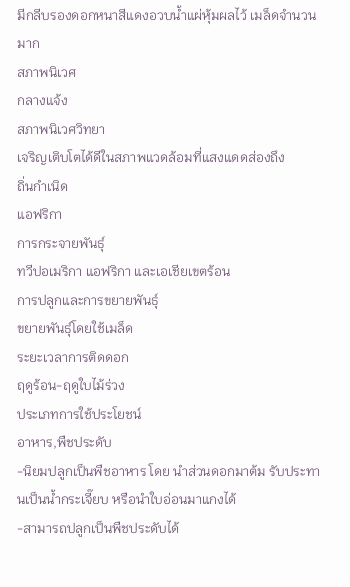มีกลีบรองดอกหนาสีแดงอวบน้ำแผ่หุ้มผลไว้ เมล็ดจำนวนมาก
สภาพนิเวศ
กลางแจ้ง
สภาพนิเวศวิทยา
เจริญเติบโตได้ดีในสภาพแวดล้อมที่แสงแดดส่องถึง
ถิ่นกำเนิด
แอฟริกา
การกระจายพันธุ์
ทวีปอเมริกา แอฟริกา และเอเชียเขตร้อน
การปลูกและการขยายพันธุ์
ขยายพันธุ์โดยใช้เมล็ด
ระยะเวลาการติดดอก
ฤดูร้อน-ฤดูใบไม้ร่วง
ประเภทการใช้ประโยชน์
อาหาร,พืชประดับ
-นิยมปลูกเป็นพืชอาหาร โดย นำส่วนดอกมาต้ม รับประทานเป็นน้ำกระเจี๊ยบ หรือนำใบอ่อนมาแกงได้
-สามารถปลูกเป็นพืชประดับได้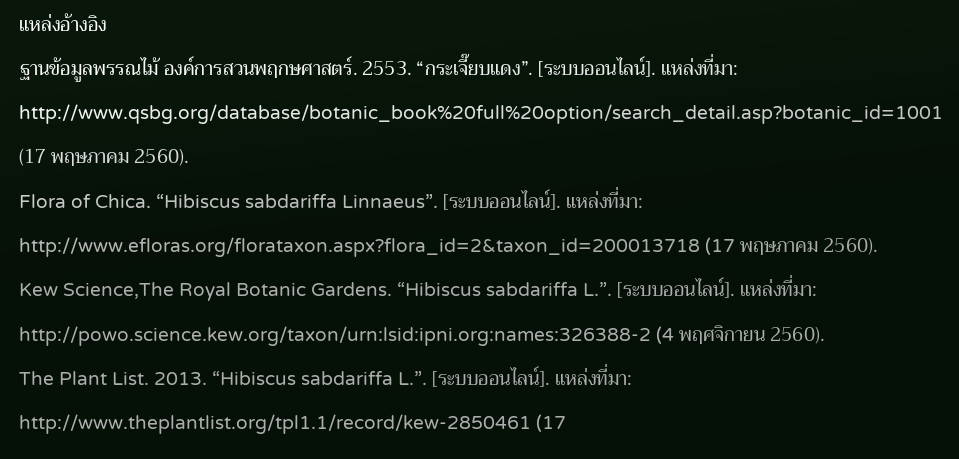แหล่งอ้างอิง
ฐานข้อมูลพรรณไม้ องค์การสวนพฤกษศาสตร์. 2553. “กระเจี๊ยบแดง”. [ระบบออนไลน์]. แหล่งที่มา: http://www.qsbg.org/database/botanic_book%20full%20option/search_detail.asp?botanic_id=1001 (17 พฤษภาคม 2560).
Flora of Chica. “Hibiscus sabdariffa Linnaeus”. [ระบบออนไลน์]. แหล่งที่มา: http://www.efloras.org/florataxon.aspx?flora_id=2&taxon_id=200013718 (17 พฤษภาคม 2560).
Kew Science,The Royal Botanic Gardens. “Hibiscus sabdariffa L.”. [ระบบออนไลน์]. แหล่งที่มา: http://powo.science.kew.org/taxon/urn:lsid:ipni.org:names:326388-2 (4 พฤศจิกายน 2560).
The Plant List. 2013. “Hibiscus sabdariffa L.”. [ระบบออนไลน์]. แหล่งที่มา: http://www.theplantlist.org/tpl1.1/record/kew-2850461 (17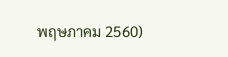พฤษภาคม 2560)